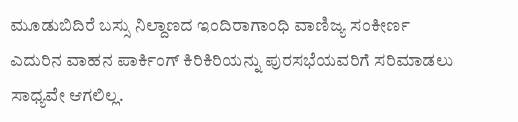ಮೂಡುಬಿದಿರೆ ಬಸ್ಸು ನಿಲ್ದಾಣದ ಇಂದಿರಾಗಾಂಧಿ ವಾಣಿಜ್ಯ ಸಂಕೀರ್ಣ ಎದುರಿನ ವಾಹನ ಪಾರ್ಕಿಂಗ್ ಕಿರಿಕಿರಿಯನ್ನು ಪುರಸಭೆಯವರಿಗೆ ಸರಿಮಾಡಲು ಸಾಧ್ಯವೇ ಆಗಲಿಲ್ಲ.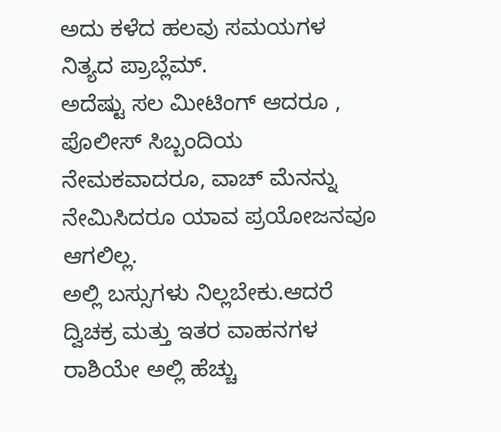ಅದು ಕಳೆದ ಹಲವು ಸಮಯಗಳ ನಿತ್ಯದ ಪ್ರಾಬ್ಲೆಮ್.
ಅದೆಷ್ಟು ಸಲ ಮೀಟಿಂಗ್ ಆದರೂ , ಪೊಲೀಸ್ ಸಿಬ್ಬಂದಿಯ ನೇಮಕವಾದರೂ, ವಾಚ್ ಮೆನನ್ನು ನೇಮಿಸಿದರೂ ಯಾವ ಪ್ರಯೋಜನವೂ ಆಗಲಿಲ್ಲ.
ಅಲ್ಲಿ ಬಸ್ಸುಗಳು ನಿಲ್ಲಬೇಕು.ಆದರೆ ದ್ವಿಚಕ್ರ ಮತ್ತು ಇತರ ವಾಹನಗಳ ರಾಶಿಯೇ ಅಲ್ಲಿ ಹೆಚ್ಚು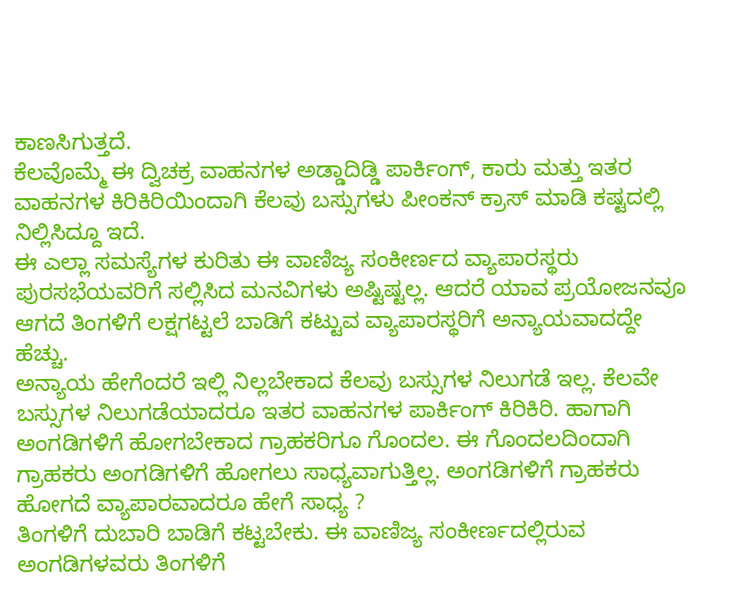ಕಾಣಸಿಗುತ್ತದೆ.
ಕೆಲವೊಮ್ಮೆ ಈ ದ್ವಿಚಕ್ರ ವಾಹನಗಳ ಅಡ್ಡಾದಿಡ್ಡಿ ಪಾರ್ಕಿಂಗ್, ಕಾರು ಮತ್ತು ಇತರ ವಾಹನಗಳ ಕಿರಿಕಿರಿಯಿಂದಾಗಿ ಕೆಲವು ಬಸ್ಸುಗಳು ಪೀಂಕನ್ ಕ್ರಾಸ್ ಮಾಡಿ ಕಷ್ಟದಲ್ಲಿ ನಿಲ್ಲಿಸಿದ್ದೂ ಇದೆ.
ಈ ಎಲ್ಲಾ ಸಮಸ್ಯೆಗಳ ಕುರಿತು ಈ ವಾಣಿಜ್ಯ ಸಂಕೀರ್ಣದ ವ್ಯಾಪಾರಸ್ಥರು ಪುರಸಭೆಯವರಿಗೆ ಸಲ್ಲಿಸಿದ ಮನವಿಗಳು ಅಷ್ಟಿಷ್ಟಲ್ಲ. ಆದರೆ ಯಾವ ಪ್ರಯೋಜನವೂ ಆಗದೆ ತಿಂಗಳಿಗೆ ಲಕ್ಷಗಟ್ಟಲೆ ಬಾಡಿಗೆ ಕಟ್ಟುವ ವ್ಯಾಪಾರಸ್ಥರಿಗೆ ಅನ್ಯಾಯವಾದದ್ದೇ ಹೆಚ್ಚು.
ಅನ್ಯಾಯ ಹೇಗೆಂದರೆ ಇಲ್ಲಿ ನಿಲ್ಲಬೇಕಾದ ಕೆಲವು ಬಸ್ಸುಗಳ ನಿಲುಗಡೆ ಇಲ್ಲ. ಕೆಲವೇ ಬಸ್ಸುಗಳ ನಿಲುಗಡೆಯಾದರೂ ಇತರ ವಾಹನಗಳ ಪಾರ್ಕಿಂಗ್ ಕಿರಿಕಿರಿ. ಹಾಗಾಗಿ ಅಂಗಡಿಗಳಿಗೆ ಹೋಗಬೇಕಾದ ಗ್ರಾಹಕರಿಗೂ ಗೊಂದಲ. ಈ ಗೊಂದಲದಿಂದಾಗಿ ಗ್ರಾಹಕರು ಅಂಗಡಿಗಳಿಗೆ ಹೋಗಲು ಸಾಧ್ಯವಾಗುತ್ತಿಲ್ಲ. ಅಂಗಡಿಗಳಿಗೆ ಗ್ರಾಹಕರು ಹೋಗದೆ ವ್ಯಾಪಾರವಾದರೂ ಹೇಗೆ ಸಾಧ್ಯ ?
ತಿಂಗಳಿಗೆ ದುಬಾರಿ ಬಾಡಿಗೆ ಕಟ್ಟಬೇಕು. ಈ ವಾಣಿಜ್ಯ ಸಂಕೀರ್ಣದಲ್ಲಿರುವ ಅಂಗಡಿಗಳವರು ತಿಂಗಳಿಗೆ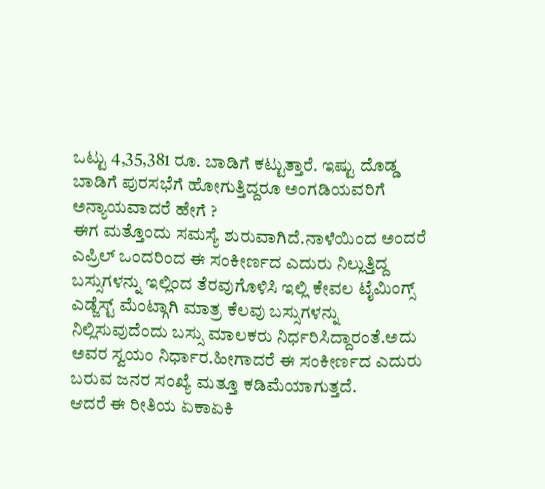ಒಟ್ಟು 4,35,381 ರೂ. ಬಾಡಿಗೆ ಕಟ್ಟುತ್ತಾರೆ. ಇಷ್ಟು ದೊಡ್ಡ ಬಾಡಿಗೆ ಪುರಸಭೆಗೆ ಹೋಗುತ್ತಿದ್ದರೂ ಅಂಗಡಿಯವರಿಗೆ ಅನ್ಯಾಯವಾದರೆ ಹೇಗೆ ?
ಈಗ ಮತ್ತೊಂದು ಸಮಸ್ಯೆ ಶುರುವಾಗಿದೆ.ನಾಳೆಯಿಂದ ಅಂದರೆ ಎಪ್ರಿಲ್ ಒಂದರಿಂದ ಈ ಸಂಕೀರ್ಣದ ಎದುರು ನಿಲ್ಲುತ್ತಿದ್ದ ಬಸ್ಸುಗಳನ್ನು ಇಲ್ಲಿಂದ ತೆರವುಗೊಳಿಸಿ ಇಲ್ಲಿ ಕೇವಲ ಟೈಮಿಂಗ್ಸ್ ಎಡ್ಜೆಸ್ಟ್ ಮೆಂಟ್ಗಾಗಿ ಮಾತ್ರ ಕೆಲವು ಬಸ್ಸುಗಳನ್ನು ನಿಲ್ಲಿಸುವುದೆಂದು ಬಸ್ಸು ಮಾಲಕರು ನಿರ್ಧರಿಸಿದ್ದಾರಂತೆ.ಅದು ಅವರ ಸ್ವಯಂ ನಿರ್ಧಾರ.ಹೀಗಾದರೆ ಈ ಸಂಕೀರ್ಣದ ಎದುರು ಬರುವ ಜನರ ಸಂಖ್ಯೆ ಮತ್ತೂ ಕಡಿಮೆಯಾಗುತ್ತದೆ.
ಆದರೆ ಈ ರೀತಿಯ ಏಕಾಏಕಿ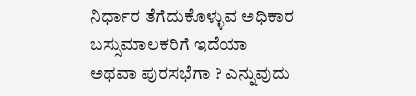ನಿರ್ಧಾರ ತೆಗೆದುಕೊಳ್ಳುವ ಅಧಿಕಾರ ಬಸ್ಸುಮಾಲಕರಿಗೆ ಇದೆಯಾ ಅಥವಾ ಪುರಸಭೆಗಾ ? ಎನ್ನುವುದು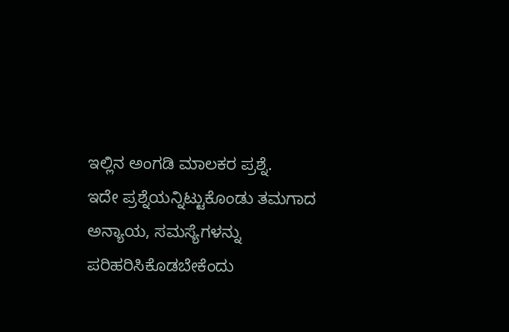ಇಲ್ಲಿನ ಅಂಗಡಿ ಮಾಲಕರ ಪ್ರಶ್ನೆ.
ಇದೇ ಪ್ರಶ್ನೆಯನ್ನಿಟ್ಟುಕೊಂಡು ತಮಗಾದ ಅನ್ಯಾಯ, ಸಮಸ್ಯೆಗಳನ್ನು ಪರಿಹರಿಸಿಕೊಡಬೇಕೆಂದು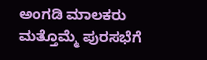ಅಂಗಡಿ ಮಾಲಕರು ಮತ್ತೊಮ್ಮೆ ಪುರಸಭೆಗೆ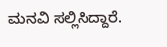ಮನವಿ ಸಲ್ಲಿಸಿದ್ದಾರೆ.